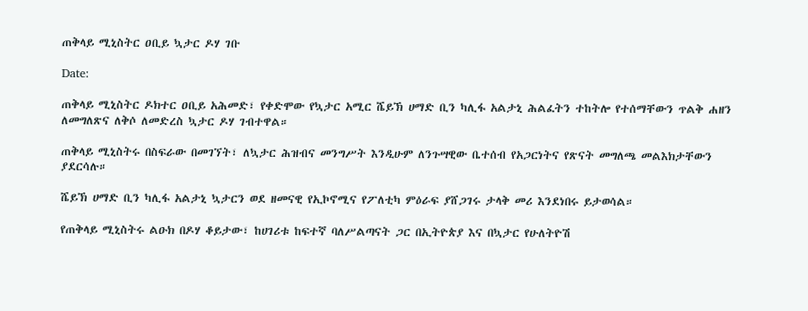ጠቅላይ ሚኒስትር ዐቢይ ኳታር ዶሃ ገቡ

Date:

ጠቅላይ ሚኒስትር ዶክተር ዐቢይ አሕመድ፣ የቀድሞው የኳታር አሚር ሼይኽ ሀማድ ቢን ካሊፋ አልታኒ ሕልፈትን ተከትሎ የተሰማቸውን ጥልቅ ሐዘን ለመግለጽና ለቅሶ ለመድረስ ኳታር ዶሃ ገብተዋል።

ጠቅላይ ሚኒስትሩ በስፍራው በመገኘት፣ ለኳታር ሕዝብና መንግሥት እንዲሁም ለንጉሣዊው ቤተሰብ የአጋርነትና የጽናት መግለጫ መልእክታቸውን ያደርሳሉ።

ሼይኽ ሀማድ ቢን ካሊፋ አልታኒ ኳታርን ወደ ዘመናዊ የኢኮኖሚና የፖለቲካ ምዕራፍ ያሸጋገሩ ታላቅ መሪ እንደነበሩ ይታወሳል።

የጠቅላይ ሚኒስትሩ ልዑክ በዶሃ ቆይታው፣ ከሀገሪቱ ከፍተኛ ባለሥልጣናት ጋር በኢትዮጵያ እና በኳታር የሁለትዮሽ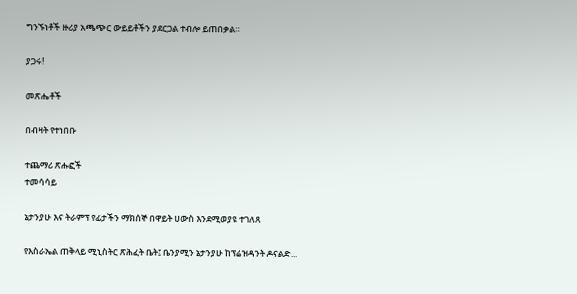ግንኙነቶች ዙሪያ አጫጭር ውይይቶችን ያደርጋል ተብሎ ይጠበቃል።

ያጋሩ!

መጽሔቶች

በብዛት የተነበቡ

ተጨማሪ ጽሑፎች
ተመሳሳይ

ኔታንያሁ እና ትራምፕ የፊታችን ማክሰኞ በዋይት ሀውስ እንደሚወያዩ ተገለጸ

የእስራኤል ጠቅላይ ሚኒስትር ጽሕፈት ቤት፤ ቤንያሚን ኔታንያሁ ከፕሬዝዳንት ዶናልድ...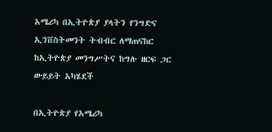አሜሪካ በኢትዮጵያ ያላትን የንግድና ኢንቨስትመንት ትብብር ለማጠናከር ከኢትዮጵያ መንግሥትና ከግሉ ዘርፍ ጋር ውይይት አካሄደች

በኢትዮጵያ የአሜሪካ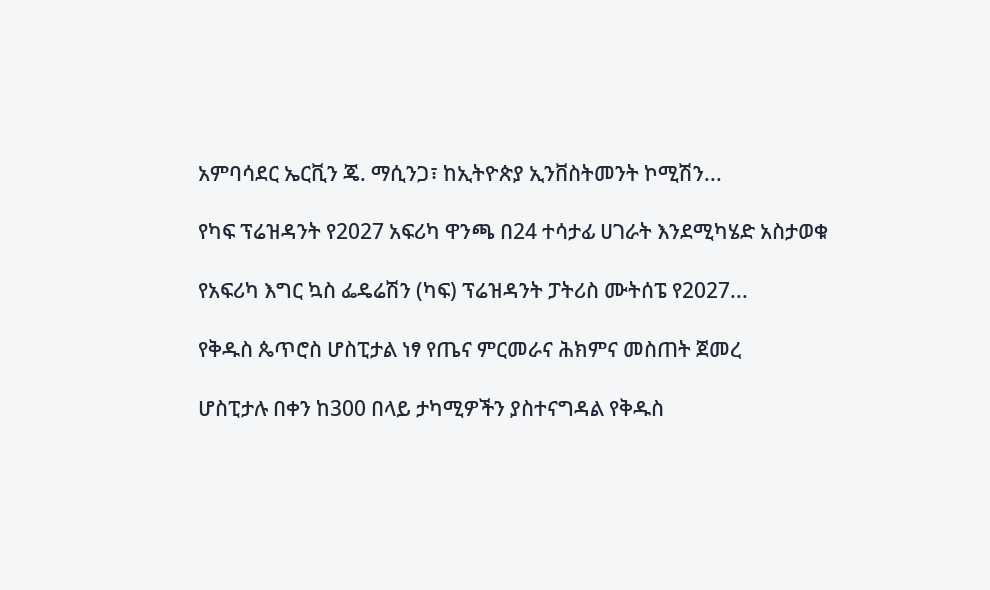አምባሳደር ኤርቪን ጄ. ማሲንጋ፣ ከኢትዮጵያ ኢንቨስትመንት ኮሚሽን...

የካፍ ፕሬዝዳንት የ2027 አፍሪካ ዋንጫ በ24 ተሳታፊ ሀገራት እንደሚካሄድ አስታወቁ

የአፍሪካ እግር ኳስ ፌዴሬሽን (ካፍ) ፕሬዝዳንት ፓትሪስ ሙትሰፔ የ2027...

የቅዱስ ጴጥሮስ ሆስፒታል ነፃ የጤና ምርመራና ሕክምና መስጠት ጀመረ

ሆስፒታሉ በቀን ከ300 በላይ ታካሚዎችን ያስተናግዳል የቅዱስ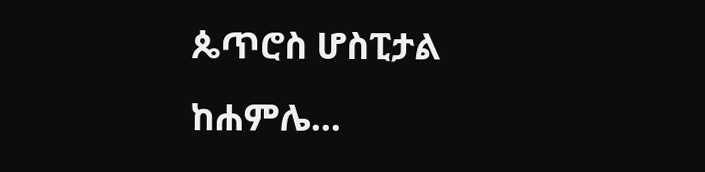ጴጥሮስ ሆስፒታል ከሐምሌ...